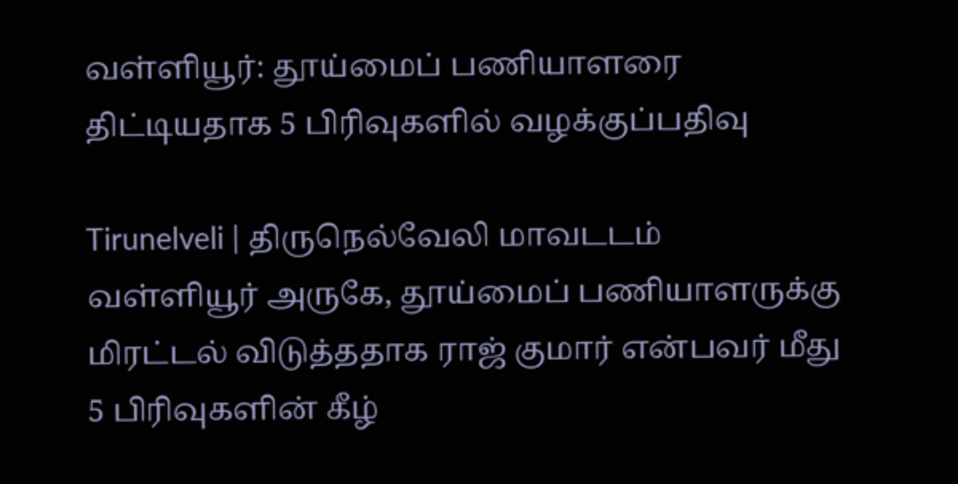வள்ளியூர்: தூய்மைப் பணியாளரை திட்டியதாக 5 பிரிவுகளில் வழக்குப்பதிவு

Tirunelveli | திருநெல்வேலி மாவடடம் வள்ளியூர் அருகே, தூய்மைப் பணியாளருக்கு மிரட்டல் விடுத்ததாக ராஜ் குமார் என்பவர் மீது 5 பிரிவுகளின் கீழ்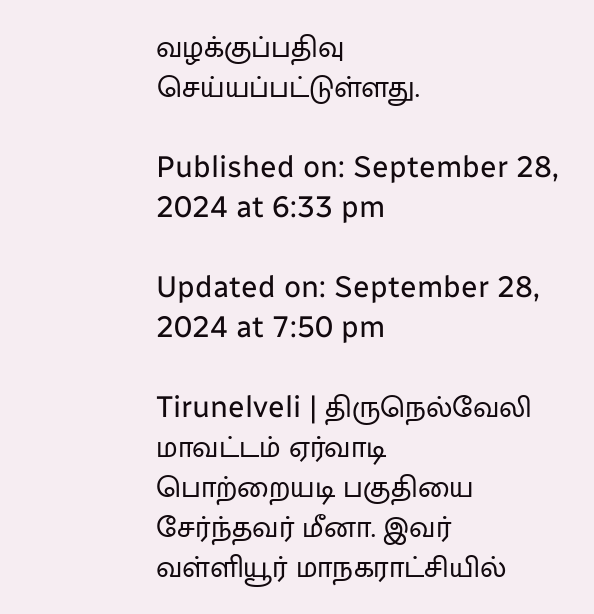வழக்குப்பதிவு செய்யப்பட்டுள்ளது.

Published on: September 28, 2024 at 6:33 pm

Updated on: September 28, 2024 at 7:50 pm

Tirunelveli | திருநெல்வேலி மாவட்டம் ஏர்வாடி பொற்றையடி பகுதியை சேர்ந்தவர் மீனா. இவர் வள்ளியூர் மாநகராட்சியில்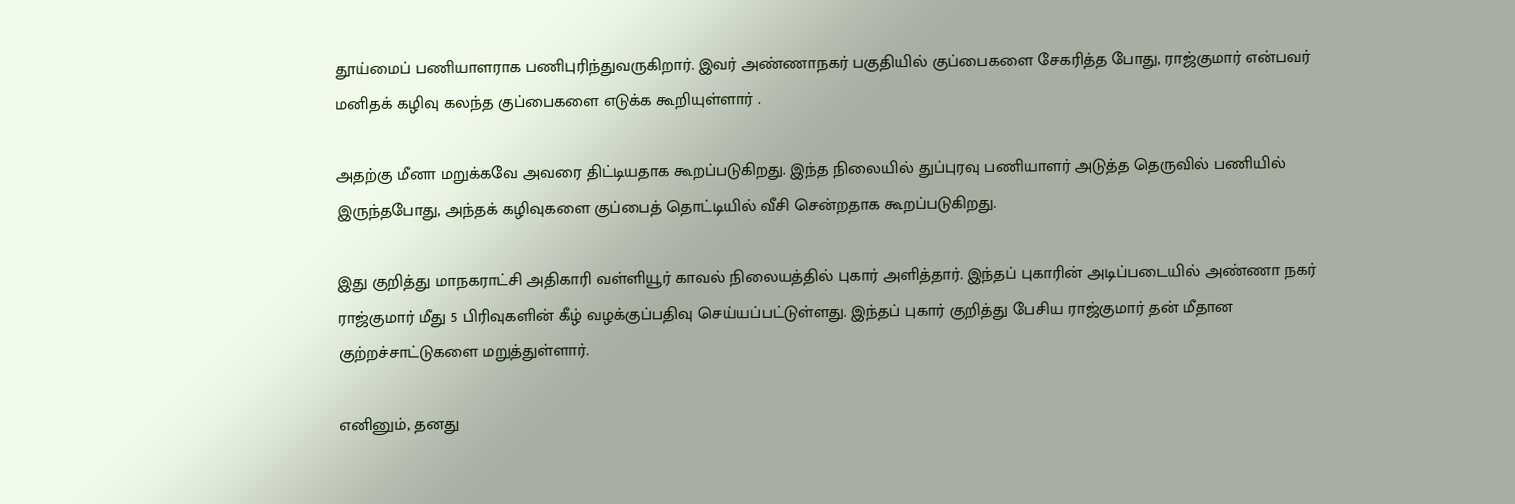தூய்மைப் பணியாளராக பணிபுரிந்துவருகிறார். இவர் அண்ணாநகர் பகுதியில் குப்பைகளை சேகரித்த போது, ராஜ்குமார் என்பவர் மனிதக் கழிவு கலந்த குப்பைகளை எடுக்க கூறியுள்ளார் .

அதற்கு மீனா மறுக்கவே அவரை திட்டியதாக கூறப்படுகிறது. இந்த நிலையில் துப்புரவு பணியாளர் அடுத்த தெருவில் பணியில் இருந்தபோது, அந்தக் கழிவுகளை குப்பைத் தொட்டியில் வீசி சென்றதாக கூறப்படுகிறது.

இது குறித்து மாநகராட்சி அதிகாரி வள்ளியூர் காவல் நிலையத்தில் புகார் அளித்தார். இந்தப் புகாரின் அடிப்படையில் அண்ணா நகர் ராஜ்குமார் மீது 5 பிரிவுகளின் கீழ் வழக்குப்பதிவு செய்யப்பட்டுள்ளது. இந்தப் புகார் குறித்து பேசிய ராஜ்குமார் தன் மீதான குற்றச்சாட்டுகளை மறுத்துள்ளார்.

எனினும், தனது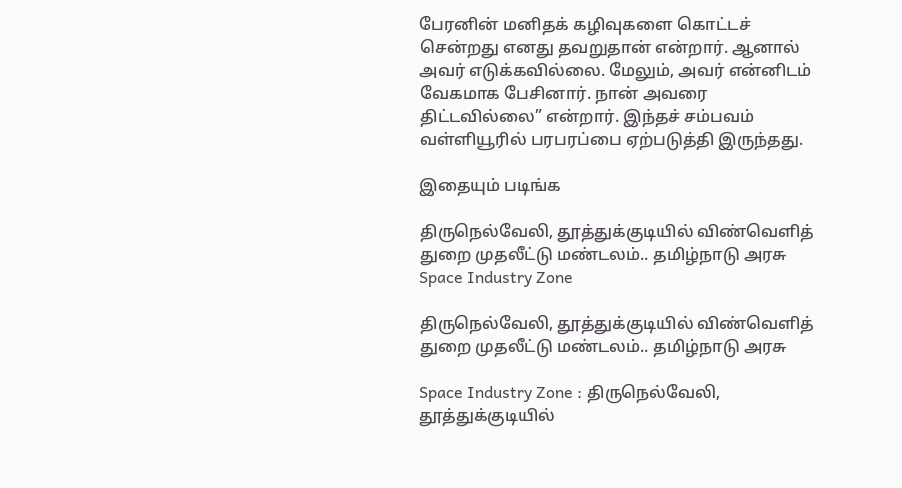பேரனின் மனிதக் கழிவுகளை கொட்டச் சென்றது எனது தவறுதான் என்றார். ஆனால் அவர் எடுக்கவில்லை. மேலும், அவர் என்னிடம் வேகமாக பேசினார். நான் அவரை திட்டவில்லை” என்றார். இந்தச் சம்பவம் வள்ளியூரில் பரபரப்பை ஏற்படுத்தி இருந்தது.

இதையும் படிங்க

திருநெல்வேலி, தூத்துக்குடியில் விண்வெளித் துறை முதலீட்டு மண்டலம்.. தமிழ்நாடு அரசு Space Industry Zone

திருநெல்வேலி, தூத்துக்குடியில் விண்வெளித் துறை முதலீட்டு மண்டலம்.. தமிழ்நாடு அரசு

Space Industry Zone : திருநெல்வேலி, தூத்துக்குடியில்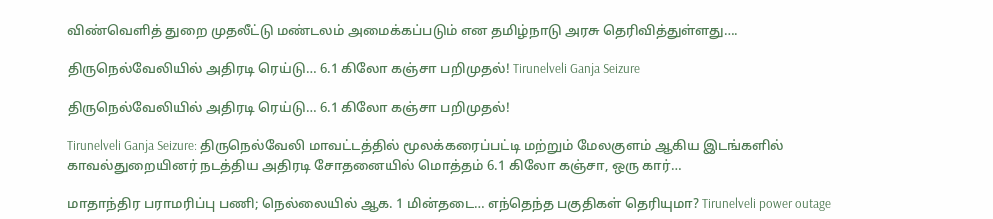விண்வெளித் துறை முதலீட்டு மண்டலம் அமைக்கப்படும் என தமிழ்நாடு அரசு தெரிவித்துள்ளது….

திருநெல்வேலியில் அதிரடி ரெய்டு… 6.1 கிலோ கஞ்சா பறிமுதல்! Tirunelveli Ganja Seizure

திருநெல்வேலியில் அதிரடி ரெய்டு… 6.1 கிலோ கஞ்சா பறிமுதல்!

Tirunelveli Ganja Seizure: திருநெல்வேலி மாவட்டத்தில் மூலக்கரைப்பட்டி மற்றும் மேலகுளம் ஆகிய இடங்களில் காவல்துறையினர் நடத்திய அதிரடி சோதனையில் மொத்தம் 6.1 கிலோ கஞ்சா, ஒரு கார்…

மாதாந்திர பராமரிப்பு பணி; நெல்லையில் ஆக. 1 மின்தடை… எந்தெந்த பகுதிகள் தெரியுமா? Tirunelveli power outage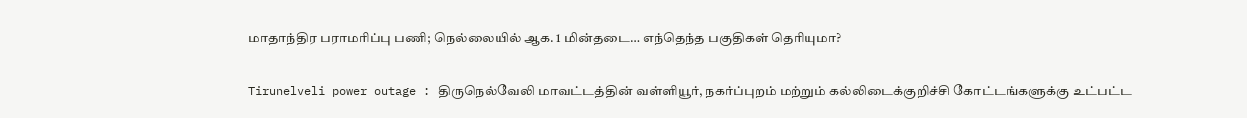மாதாந்திர பராமரிப்பு பணி; நெல்லையில் ஆக. 1 மின்தடை… எந்தெந்த பகுதிகள் தெரியுமா?

Tirunelveli power outage : திருநெல்வேலி மாவட்டத்தின் வள்ளியூர், நகர்ப்புறம் மற்றும் கல்லிடைக்குறிச்சி கோட்டங்களுக்கு உட்பட்ட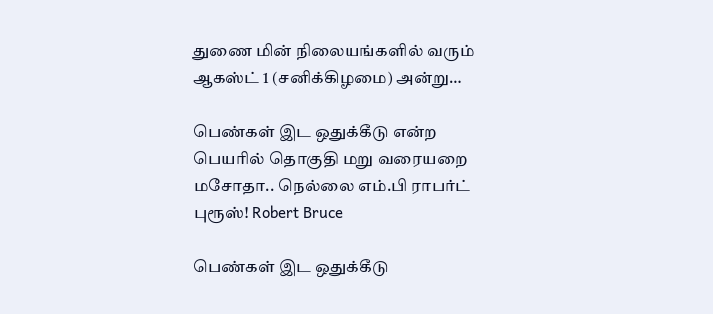துணை மின் நிலையங்களில் வரும் ஆகஸ்ட் 1 (சனிக்கிழமை) அன்று…

பெண்கள் இட ஒதுக்கீடு என்ற பெயரில் தொகுதி மறு வரையறை மசோதா.. நெல்லை எம்.பி ராபர்ட் புரூஸ்! Robert Bruce

பெண்கள் இட ஒதுக்கீடு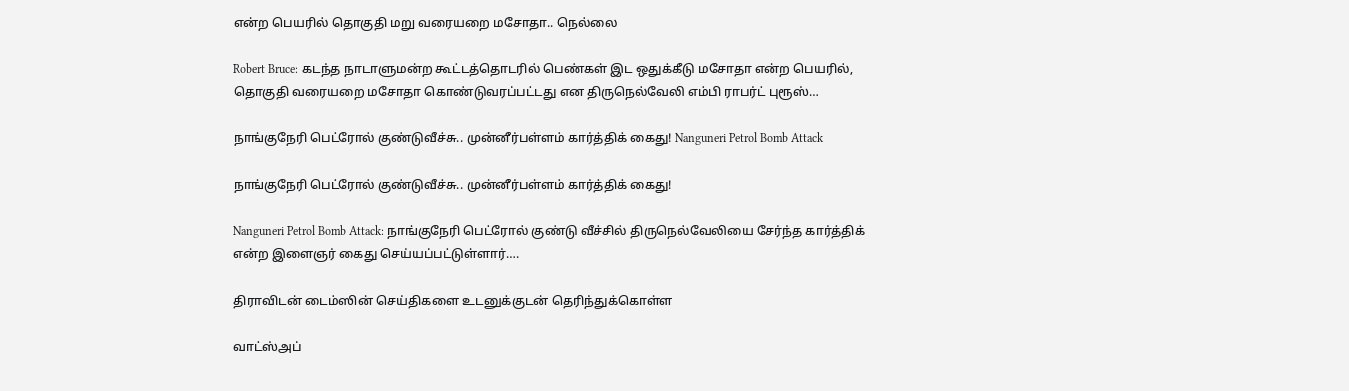என்ற பெயரில் தொகுதி மறு வரையறை மசோதா.. நெல்லை

Robert Bruce: கடந்த நாடாளுமன்ற கூட்டத்தொடரில் பெண்கள் இட ஒதுக்கீடு மசோதா என்ற பெயரில், தொகுதி வரையறை மசோதா கொண்டுவரப்பட்டது என திருநெல்வேலி எம்பி ராபர்ட் புரூஸ்…

நாங்குநேரி பெட்ரோல் குண்டுவீச்சு.. முன்னீர்பள்ளம் கார்த்திக் கைது! Nanguneri Petrol Bomb Attack

நாங்குநேரி பெட்ரோல் குண்டுவீச்சு.. முன்னீர்பள்ளம் கார்த்திக் கைது!

Nanguneri Petrol Bomb Attack: நாங்குநேரி பெட்ரோல் குண்டு வீச்சில் திருநெல்வேலியை சேர்ந்த கார்த்திக் என்ற இளைஞர் கைது செய்யப்பட்டுள்ளார்….

திராவிடன் டைம்ஸின் செய்திகளை உடனுக்குடன் தெரிந்துக்கொள்ள

வாட்ஸ்அப்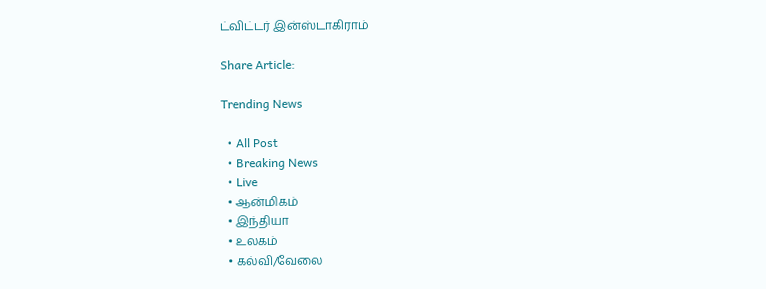ட்விட்டர் இன்ஸ்டாகிராம்

Share Article:

Trending News

  • All Post
  • Breaking News
  • Live
  • ஆன்மிகம்
  • இந்தியா
  • உலகம்
  • கல்வி/வேலை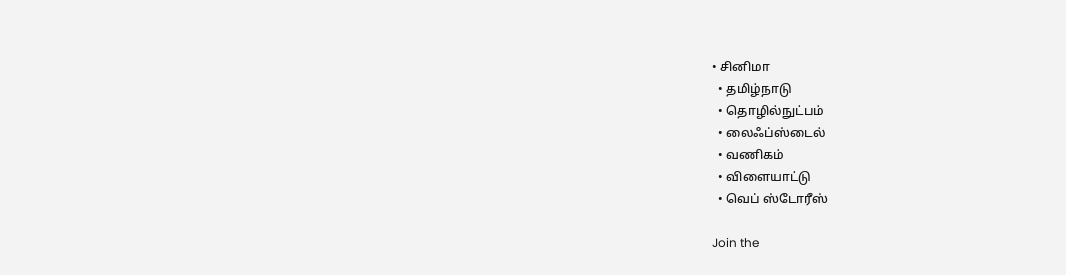• சினிமா
  • தமிழ்நாடு
  • தொழில்நுட்பம்
  • லைஃப்ஸ்டைல்
  • வணிகம்
  • விளையாட்டு
  • வெப் ஸ்டோரீஸ்

Join the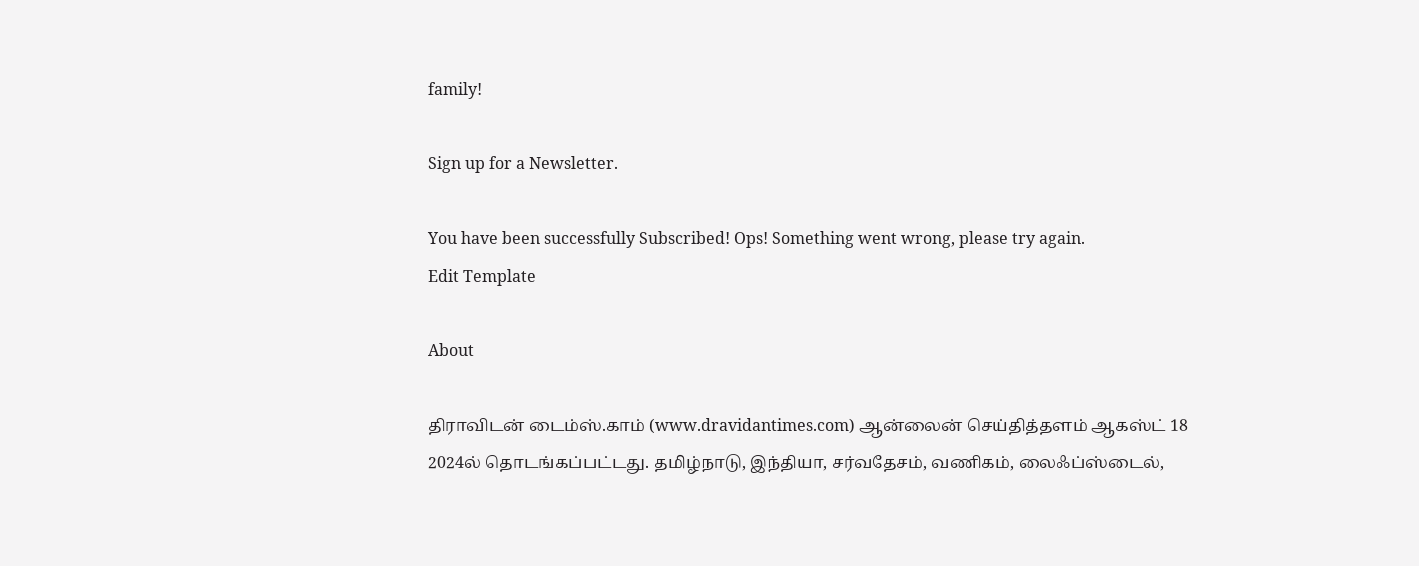family!

Sign up for a Newsletter.

You have been successfully Subscribed! Ops! Something went wrong, please try again.
Edit Template

About

திராவிடன் டைம்ஸ்.காம் (www.dravidantimes.com) ஆன்லைன் செய்தித்தளம் ஆகஸ்ட் 18 2024ல் தொடங்கப்பட்டது. தமிழ்நாடு, இந்தியா, சர்வதேசம், வணிகம், லைஃப்ஸ்டைல்,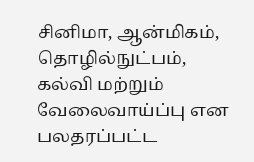சினிமா, ஆன்மிகம், தொழில்நுட்பம், கல்வி மற்றும் வேலைவாய்ப்பு என பலதரப்பட்ட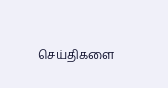செய்திகளை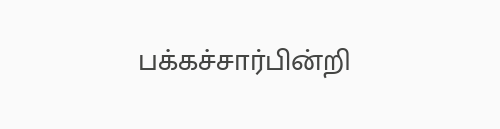பக்கச்சார்பின்றி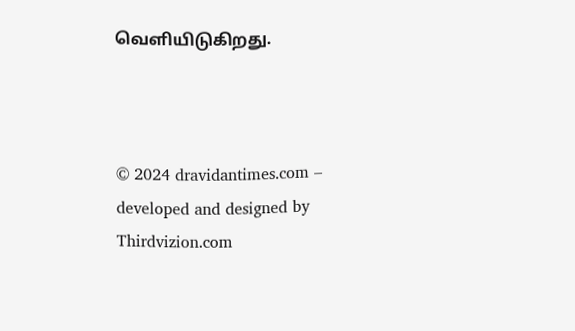வெளியிடுகிறது.



© 2024 dravidantimes.com – developed and designed by Thirdvizion.com